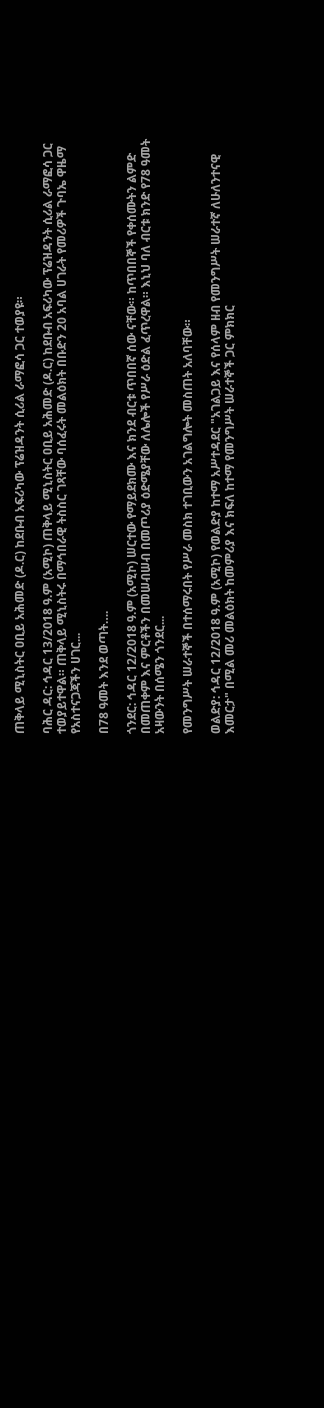ጠቅላይ ሚኒስትር ዐቢይ አሕመድ (ዶ.ር) ከደቡብ አፍሪካው ፕሬዝዳንት ሲሪል ራማፎሳ ጋር ተወያዩ።

ባሕር ዳር: ኅዳር 13/2018 ዓ.ም (አሚኮ) ጠቅላይ ሚኒስትር ዐቢይ አሕመድ (ዶ.ር) ከደቡብ አፍሪካው ፕሬዝዳንት ሲሪል ራማፎሳ ጋር ተወያይተዋል። ጠቅላይ ሚኒስትሩ በማኅበራዊ ትስስር ገጻቸው ባሰፈሩት መልዕክት በቡድን 20 አባል ሀገራት የመሪዎች ጉባኤ ዋዜማ የአስተናጋጃችን ሀገር...

በ78 ዓመት እንደ ወጣት….

ጎንደር: ኅዳር 12/2018 ዓ.ም (አሚኮ) ሠርተው የማይደክሙ እና ክንደ ብርቱ ጥበበኛ ሰው ናቸው። ከጥበበኞች የቀሰሙትን ልምድ በመጠቀም እና ምርቶችን በመሠብሠብ በመጦሪያ ዕድሜያቸው ለሌሎች የሥራ ዕድል ፈጥረዋል። እኒህ ባለ ብርቱ ክንድ የ78 ዓመት አዛውንት በሰሜን ጎንደር...

የመንግሥት ሠራተኞች በተሰማሩበት የሥራ መስክ ተገቢውን አገልግሎት መስጠት አለባቸው።

ወልድያ: ኅዳር 12/2018 ዓ.ም (አሚኮ) የወልድያ ከተማ አሥተዳደር "አገልጋይ እና የሰላም ዘብ የመንግሥት ሠራተኛ ለሁለንተናዊ እመርታ" በሚል መሪ መልዕክት ከመምሪያ እና ክፍለ ከተማ የመንግሥት ሠራተኞች ጋር ምክክር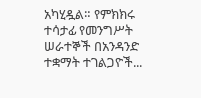አካሂዷል። የምክክሩ ተሳታፊ የመንግሥት ሠራተኞች በአንዳንድ ተቋማት ተገልጋዮች...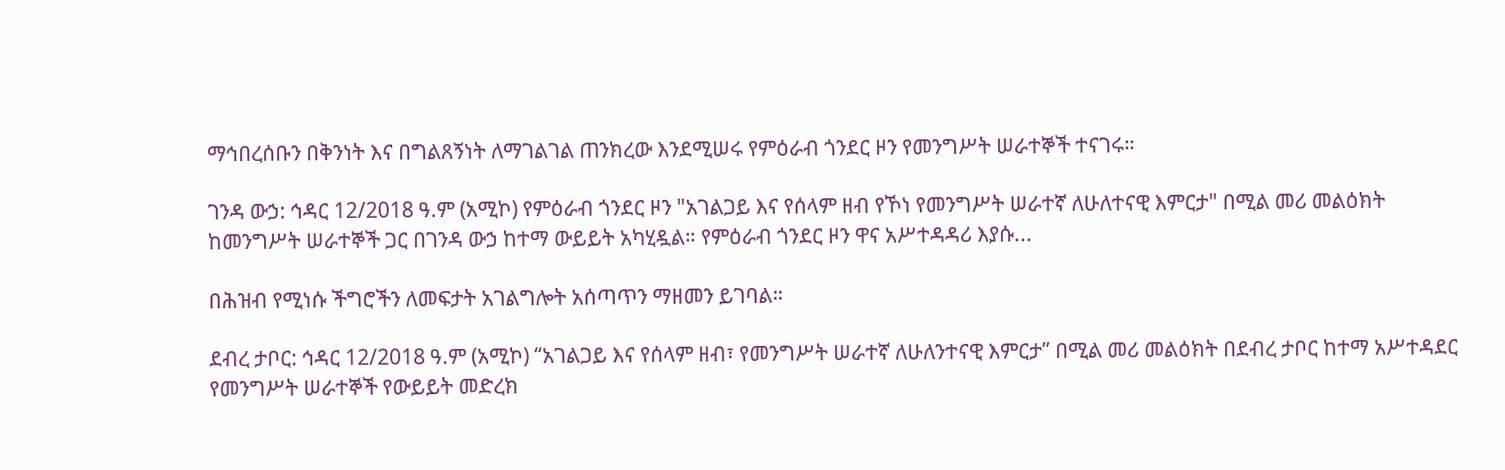ማኅበረሰቡን በቅንነት እና በግልጸኝነት ለማገልገል ጠንክረው እንደሚሠሩ የምዕራብ ጎንደር ዞን የመንግሥት ሠራተኞች ተናገሩ።

ገንዳ ውኃ: ኅዳር 12/2018 ዓ.ም (አሚኮ) የምዕራብ ጎንደር ዞን "አገልጋይ እና የሰላም ዘብ የኾነ የመንግሥት ሠራተኛ ለሁለተናዊ እምርታ" በሚል መሪ መልዕክት ከመንግሥት ሠራተኞች ጋር በገንዳ ውኃ ከተማ ውይይት አካሂዷል። የምዕራብ ጎንደር ዞን ዋና አሥተዳዳሪ እያሱ...

በሕዝብ የሚነሱ ችግሮችን ለመፍታት አገልግሎት አሰጣጥን ማዘመን ይገባል።

ደብረ ታቦር: ኅዳር 12/2018 ዓ.ም (አሚኮ) “አገልጋይ እና የሰላም ዘብ፣ የመንግሥት ሠራተኛ ለሁለንተናዊ እምርታ” በሚል መሪ መልዕክት በደብረ ታቦር ከተማ አሥተዳደር የመንግሥት ሠራተኞች የውይይት መድረክ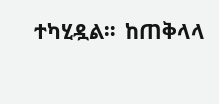ተካሂዷል።  ከጠቅላላ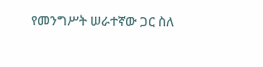የመንግሥት ሠራተኛው ጋር ስለ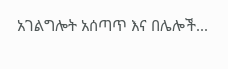አገልግሎት አሰጣጥ እና በሌሎች...